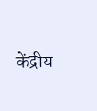केंद्रीय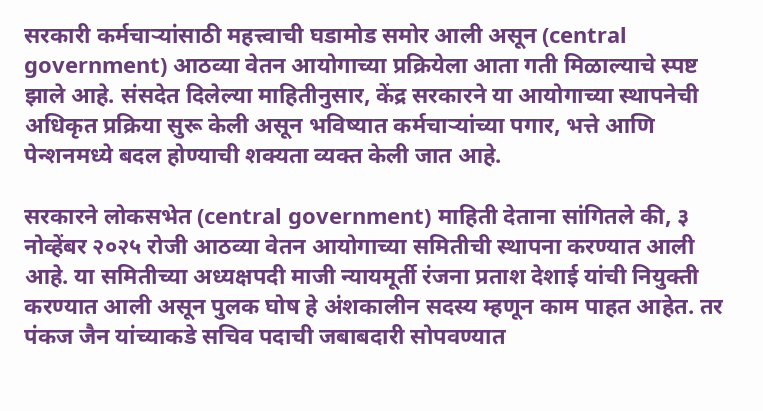सरकारी कर्मचाऱ्यांसाठी महत्त्वाची घडामोड समोर आली असून (central government) आठव्या वेतन आयोगाच्या प्रक्रियेला आता गती मिळाल्याचे स्पष्ट झाले आहे. संसदेत दिलेल्या माहितीनुसार, केंद्र सरकारने या आयोगाच्या स्थापनेची अधिकृत प्रक्रिया सुरू केली असून भविष्यात कर्मचाऱ्यांच्या पगार, भत्ते आणि पेन्शनमध्ये बदल होण्याची शक्यता व्यक्त केली जात आहे.

सरकारने लोकसभेत (central government) माहिती देताना सांगितले की, ३ नोव्हेंबर २०२५ रोजी आठव्या वेतन आयोगाच्या समितीची स्थापना करण्यात आली आहे. या समितीच्या अध्यक्षपदी माजी न्यायमूर्ती रंजना प्रताश देशाई यांची नियुक्ती करण्यात आली असून पुलक घोष हे अंशकालीन सदस्य म्हणून काम पाहत आहेत. तर पंकज जैन यांच्याकडे सचिव पदाची जबाबदारी सोपवण्यात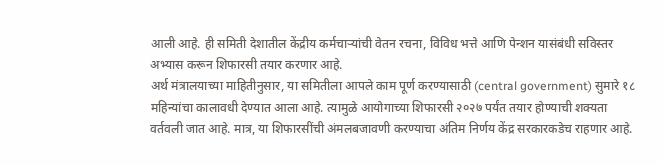आली आहे. ही समिती देशातील केंद्रीय कर्मचाऱ्यांची वेतन रचना, विविध भत्ते आणि पेन्शन यासंबंधी सविस्तर अभ्यास करून शिफारसी तयार करणार आहे.
अर्थ मंत्रालयाच्या माहितीनुसार, या समितीला आपले काम पूर्ण करण्यासाठी (central government) सुमारे १८ महिन्यांचा कालावधी देण्यात आला आहे. त्यामुळे आयोगाच्या शिफारसी २०२७ पर्यंत तयार होण्याची शक्यता वर्तवली जात आहे. मात्र, या शिफारसींची अंमलबजावणी करण्याचा अंतिम निर्णय केंद्र सरकारकडेच राहणार आहे.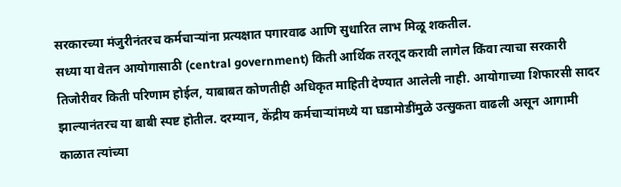सरकारच्या मंजुरीनंतरच कर्मचाऱ्यांना प्रत्यक्षात पगारवाढ आणि सुधारित लाभ मिळू शकतील.
सध्या या वेतन आयोगासाठी (central government) किती आर्थिक तरतूद करावी लागेल किंवा त्याचा सरकारी तिजोरीवर किती परिणाम होईल, याबाबत कोणतीही अधिकृत माहिती देण्यात आलेली नाही. आयोगाच्या शिफारसी सादर झाल्यानंतरच या बाबी स्पष्ट होतील. दरम्यान, केंद्रीय कर्मचाऱ्यांमध्ये या घडामोडींमुळे उत्सुकता वाढली असून आगामी काळात त्यांच्या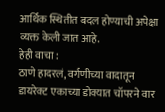आर्थिक स्थितीत बदल होण्याची अपेक्षा व्यक्त केली जात आहे.
हेही वाचा :
ठाणे हादरलं, वर्गणीच्या वादातून डायरेक्ट एकाच्या डोक्यात चॉपरने वार